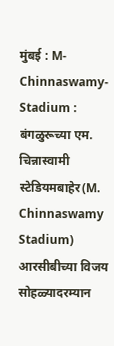मुंबई : M-Chinnaswamy-Stadium : बंगळुरूच्या एम. चिन्नास्वामी स्टेडियमबाहेर(M. Chinnaswamy Stadium) आरसीबीच्या विजय सोहळ्यादरम्यान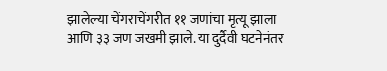झालेल्या चेंगराचेंगरीत ११ जणांचा मृत्यू झाला आणि ३३ जण जखमी झाले. या दुर्दैवी घटनेनंतर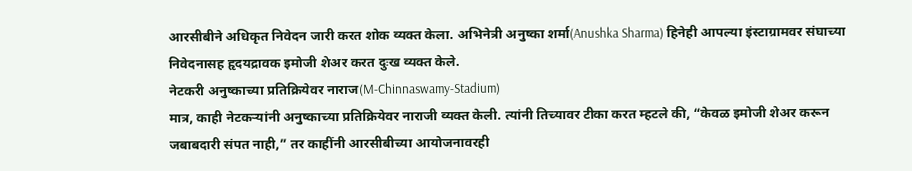आरसीबीने अधिकृत निवेदन जारी करत शोक व्यक्त केला. अभिनेत्री अनुष्का शर्मा(Anushka Sharma) हिनेही आपल्या इंस्टाग्रामवर संघाच्या निवेदनासह हृदयद्रावक इमोजी शेअर करत दुःख व्यक्त केले.
नेटकरी अनुष्काच्या प्रतिक्रियेवर नाराज(M-Chinnaswamy-Stadium)
मात्र, काही नेटकऱ्यांनी अनुष्काच्या प्रतिक्रियेवर नाराजी व्यक्त केली. त्यांनी तिच्यावर टीका करत म्हटले की, “केवळ इमोजी शेअर करून जबाबदारी संपत नाही,” तर काहींनी आरसीबीच्या आयोजनावरही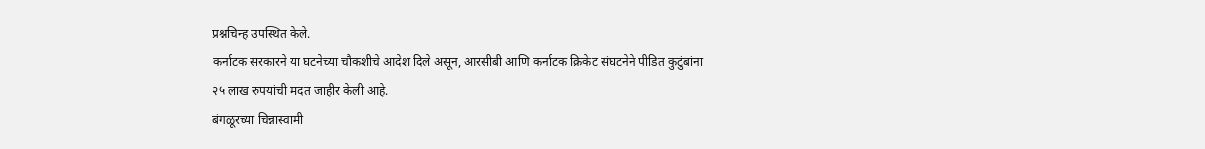प्रश्नचिन्ह उपस्थित केले.
कर्नाटक सरकारने या घटनेच्या चौकशीचे आदेश दिले असून, आरसीबी आणि कर्नाटक क्रिकेट संघटनेने पीडित कुटुंबांना २५ लाख रुपयांची मदत जाहीर केली आहे.
बंगळूरच्या चिन्नास्वामी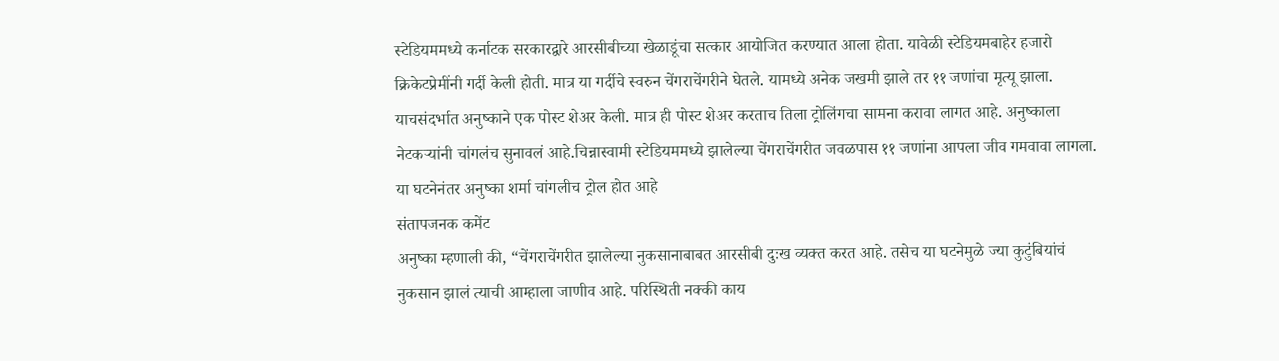स्टेडियममध्ये कर्नाटक सरकारद्वारे आरसीबीच्या खेळाडूंचा सत्कार आयोजित करण्यात आला होता. यावेळी स्टेडियमबाहेर हजारो क्रिकेटप्रेमींनी गर्दी केली होती. मात्र या गर्दीचे स्वरुन चेंगराचेंगरीने घेतले. यामध्ये अनेक जखमी झाले तर ११ जणांचा मृत्यू झाला. याचसंदर्भात अनुष्काने एक पोस्ट शेअर केली. मात्र ही पोस्ट शेअर करताच तिला ट्रोलिंगचा सामना करावा लागत आहे. अनुष्काला नेटकऱ्यांनी चांगलंच सुनावलं आहे.चिन्नास्वामी स्टेडियममध्ये झालेल्या चेंगराचेंगरीत जवळपास ११ जणांना आपला जीव गमवावा लागला. या घटनेनंतर अनुष्का शर्मा चांगलीच ट्रोल होत आहे
संतापजनक कमेंट
अनुष्का म्हणाली की, “चेंगराचेंगरीत झालेल्या नुकसानाबाबत आरसीबी दुःख व्यक्त करत आहे. तसेच या घटनेमुळे ज्या कुटुंबियांचं नुकसान झालं त्याची आम्हाला जाणीव आहे. परिस्थिती नक्की काय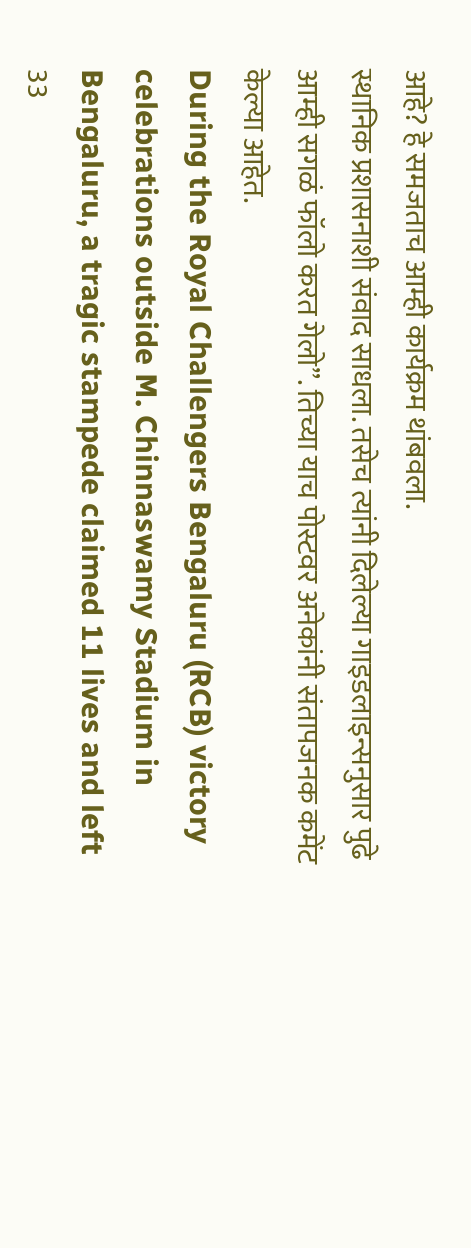आहे? हे समजताच आम्ही कार्यक्रम थांबवला.
स्थानिक प्रशासनाशी संवाद साधला. तसेच त्यांनी दिलेल्या गाइडलाइन्सनुसार पुढे आम्ही सगळं फॉलो करत गेलो”. तिच्या याच पोस्टवर अनेकांनी संतापजनक कमेंट केल्या आहेत.
During the Royal Challengers Bengaluru (RCB) victory celebrations outside M. Chinnaswamy Stadium in Bengaluru, a tragic stampede claimed 11 lives and left 33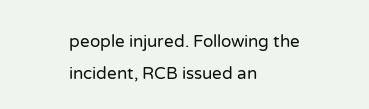people injured. Following the incident, RCB issued an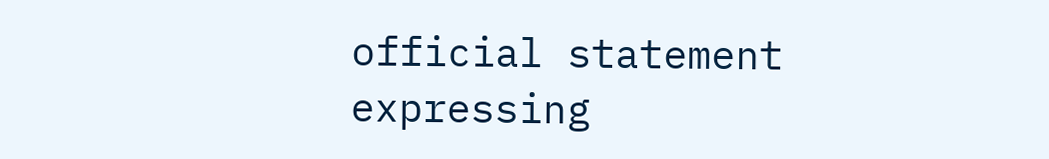official statement expressing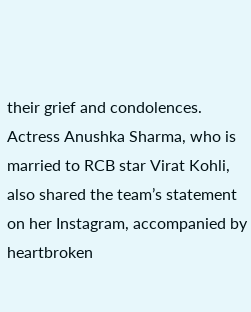their grief and condolences. Actress Anushka Sharma, who is married to RCB star Virat Kohli, also shared the team’s statement on her Instagram, accompanied by heartbroken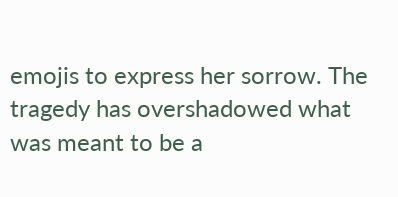emojis to express her sorrow. The tragedy has overshadowed what was meant to be a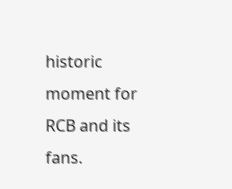historic moment for RCB and its fans.